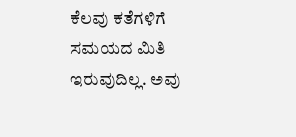ಕೆಲವು ಕತೆಗಳಿಗೆ ಸಮಯದ ಮಿತಿ ಇರುವುದಿಲ್ಲ. ಅವು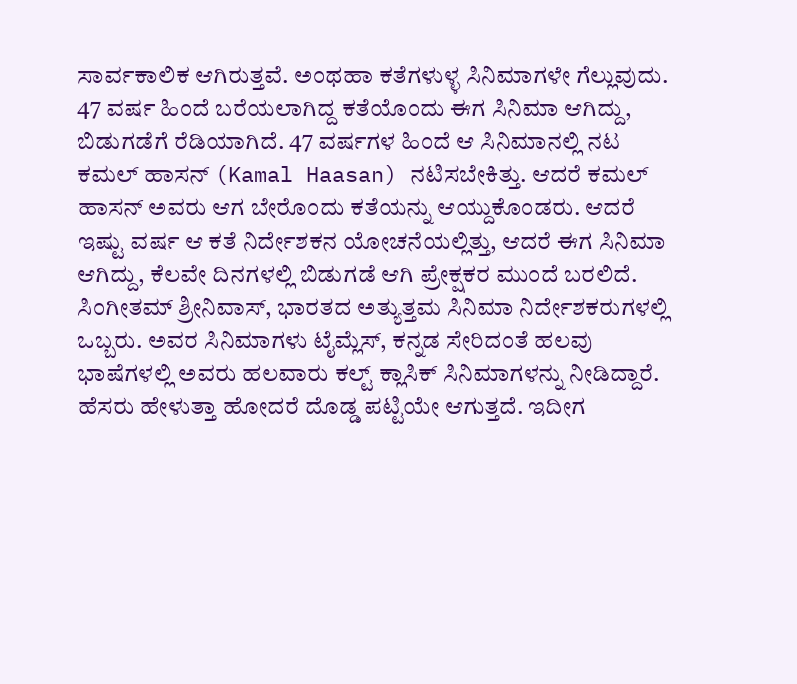ಸಾರ್ವಕಾಲಿಕ ಆಗಿರುತ್ತವೆ. ಅಂಥಹಾ ಕತೆಗಳುಳ್ಳ ಸಿನಿಮಾಗಳೇ ಗೆಲ್ಲುವುದು. 47 ವರ್ಷ ಹಿಂದೆ ಬರೆಯಲಾಗಿದ್ದ ಕತೆಯೊಂದು ಈಗ ಸಿನಿಮಾ ಆಗಿದ್ದು, ಬಿಡುಗಡೆಗೆ ರೆಡಿಯಾಗಿದೆ. 47 ವರ್ಷಗಳ ಹಿಂದೆ ಆ ಸಿನಿಮಾನಲ್ಲಿ ನಟ ಕಮಲ್ ಹಾಸನ್ (Kamal Haasan) ನಟಿಸಬೇಕಿತ್ತು. ಆದರೆ ಕಮಲ್ ಹಾಸನ್ ಅವರು ಆಗ ಬೇರೊಂದು ಕತೆಯನ್ನು ಆಯ್ದುಕೊಂಡರು. ಆದರೆ ಇಷ್ಟು ವರ್ಷ ಆ ಕತೆ ನಿರ್ದೇಶಕನ ಯೋಚನೆಯಲ್ಲಿತ್ತು, ಆದರೆ ಈಗ ಸಿನಿಮಾ ಆಗಿದ್ದು, ಕೆಲವೇ ದಿನಗಳಲ್ಲಿ ಬಿಡುಗಡೆ ಆಗಿ ಪ್ರೇಕ್ಷಕರ ಮುಂದೆ ಬರಲಿದೆ.
ಸಿಂಗೀತಮ್ ಶ್ರೀನಿವಾಸ್, ಭಾರತದ ಅತ್ಯುತ್ತಮ ಸಿನಿಮಾ ನಿರ್ದೇಶಕರುಗಳಲ್ಲಿ ಒಬ್ಬರು. ಅವರ ಸಿನಿಮಾಗಳು ಟೈಮ್ಲೆಸ್, ಕನ್ನಡ ಸೇರಿದಂತೆ ಹಲವು ಭಾಷೆಗಳಲ್ಲಿ ಅವರು ಹಲವಾರು ಕಲ್ಟ್ ಕ್ಲಾಸಿಕ್ ಸಿನಿಮಾಗಳನ್ನು ನೀಡಿದ್ದಾರೆ. ಹೆಸರು ಹೇಳುತ್ತಾ ಹೋದರೆ ದೊಡ್ಡ ಪಟ್ಟಿಯೇ ಆಗುತ್ತದೆ. ಇದೀಗ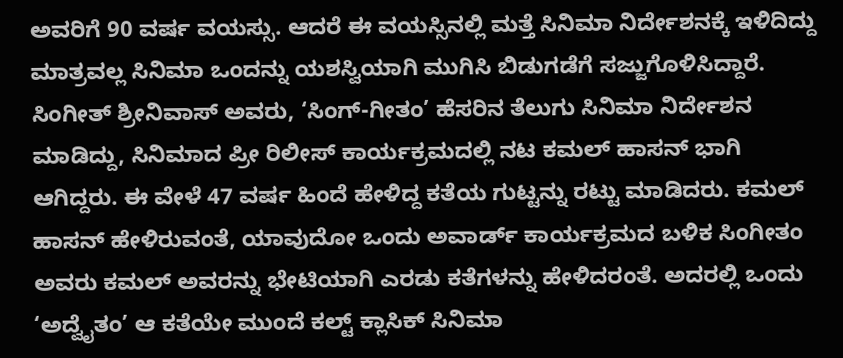ಅವರಿಗೆ 90 ವರ್ಷ ವಯಸ್ಸು. ಆದರೆ ಈ ವಯಸ್ಸಿನಲ್ಲಿ ಮತ್ತೆ ಸಿನಿಮಾ ನಿರ್ದೇಶನಕ್ಕೆ ಇಳಿದಿದ್ದು ಮಾತ್ರವಲ್ಲ ಸಿನಿಮಾ ಒಂದನ್ನು ಯಶಸ್ವಿಯಾಗಿ ಮುಗಿಸಿ ಬಿಡುಗಡೆಗೆ ಸಜ್ಜುಗೊಳಿಸಿದ್ದಾರೆ.
ಸಿಂಗೀತ್ ಶ್ರೀನಿವಾಸ್ ಅವರು, ‘ಸಿಂಗ್-ಗೀತಂ’ ಹೆಸರಿನ ತೆಲುಗು ಸಿನಿಮಾ ನಿರ್ದೇಶನ ಮಾಡಿದ್ದು, ಸಿನಿಮಾದ ಪ್ರೀ ರಿಲೀಸ್ ಕಾರ್ಯಕ್ರಮದಲ್ಲಿ ನಟ ಕಮಲ್ ಹಾಸನ್ ಭಾಗಿ ಆಗಿದ್ದರು. ಈ ವೇಳೆ 47 ವರ್ಷ ಹಿಂದೆ ಹೇಳಿದ್ದ ಕತೆಯ ಗುಟ್ಟನ್ನು ರಟ್ಟು ಮಾಡಿದರು. ಕಮಲ್ ಹಾಸನ್ ಹೇಳಿರುವಂತೆ, ಯಾವುದೋ ಒಂದು ಅವಾರ್ಡ್ ಕಾರ್ಯಕ್ರಮದ ಬಳಿಕ ಸಿಂಗೀತಂ ಅವರು ಕಮಲ್ ಅವರನ್ನು ಭೇಟಿಯಾಗಿ ಎರಡು ಕತೆಗಳನ್ನು ಹೇಳಿದರಂತೆ. ಅದರಲ್ಲಿ ಒಂದು ‘ಅದ್ವೈತಂ’ ಆ ಕತೆಯೇ ಮುಂದೆ ಕಲ್ಟ್ ಕ್ಲಾಸಿಕ್ ಸಿನಿಮಾ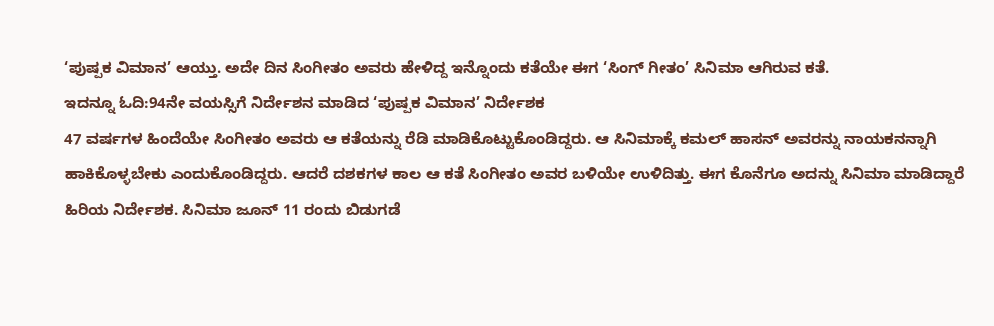‘ಪುಷ್ಪಕ ವಿಮಾನ’ ಆಯ್ತು. ಅದೇ ದಿನ ಸಿಂಗೀತಂ ಅವರು ಹೇಳಿದ್ದ ಇನ್ನೊಂದು ಕತೆಯೇ ಈಗ ‘ಸಿಂಗ್ ಗೀತಂ’ ಸಿನಿಮಾ ಆಗಿರುವ ಕತೆ.
ಇದನ್ನೂ ಓದಿ:94ನೇ ವಯಸ್ಸಿಗೆ ನಿರ್ದೇಶನ ಮಾಡಿದ ‘ಪುಷ್ಪಕ ವಿಮಾನ’ ನಿರ್ದೇಶಕ
47 ವರ್ಷಗಳ ಹಿಂದೆಯೇ ಸಿಂಗೀತಂ ಅವರು ಆ ಕತೆಯನ್ನು ರೆಡಿ ಮಾಡಿಕೊಟ್ಟುಕೊಂಡಿದ್ದರು. ಆ ಸಿನಿಮಾಕ್ಕೆ ಕಮಲ್ ಹಾಸನ್ ಅವರನ್ನು ನಾಯಕನನ್ನಾಗಿ ಹಾಕಿಕೊಳ್ಳಬೇಕು ಎಂದುಕೊಂಡಿದ್ದರು. ಆದರೆ ದಶಕಗಳ ಕಾಲ ಆ ಕತೆ ಸಿಂಗೀತಂ ಅವರ ಬಳಿಯೇ ಉಳಿದಿತ್ತು. ಈಗ ಕೊನೆಗೂ ಅದನ್ನು ಸಿನಿಮಾ ಮಾಡಿದ್ದಾರೆ ಹಿರಿಯ ನಿರ್ದೇಶಕ. ಸಿನಿಮಾ ಜೂನ್ 11 ರಂದು ಬಿಡುಗಡೆ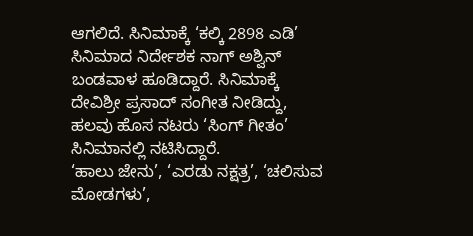ಆಗಲಿದೆ. ಸಿನಿಮಾಕ್ಕೆ ‘ಕಲ್ಕಿ 2898 ಎಡಿ’ ಸಿನಿಮಾದ ನಿರ್ದೇಶಕ ನಾಗ್ ಅಶ್ವಿನ್ ಬಂಡವಾಳ ಹೂಡಿದ್ದಾರೆ. ಸಿನಿಮಾಕ್ಕೆ ದೇವಿಶ್ರೀ ಪ್ರಸಾದ್ ಸಂಗೀತ ನೀಡಿದ್ದು, ಹಲವು ಹೊಸ ನಟರು ‘ಸಿಂಗ್ ಗೀತಂ’ ಸಿನಿಮಾನಲ್ಲಿ ನಟಿಸಿದ್ದಾರೆ.
‘ಹಾಲು ಜೇನು’, ‘ಎರಡು ನಕ್ಷತ್ರ’, ‘ಚಲಿಸುವ ಮೋಡಗಳು’,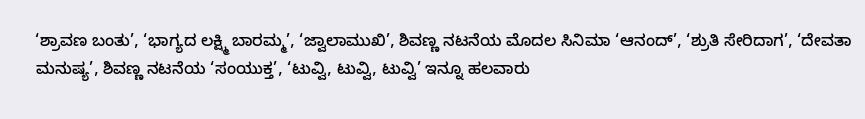‘ಶ್ರಾವಣ ಬಂತು’, ‘ಭಾಗ್ಯದ ಲಕ್ಷ್ಮಿ ಬಾರಮ್ಮ’, ‘ಜ್ವಾಲಾಮುಖಿ’, ಶಿವಣ್ಣ ನಟನೆಯ ಮೊದಲ ಸಿನಿಮಾ ‘ಆನಂದ್’, ‘ಶ್ರುತಿ ಸೇರಿದಾಗ’, ‘ದೇವತಾ ಮನುಷ್ಯ’, ಶಿವಣ್ಣ ನಟನೆಯ ‘ಸಂಯುಕ್ತ’, ‘ಟುವ್ವಿ, ಟುವ್ವಿ, ಟುವ್ವಿ’ ಇನ್ನೂ ಹಲವಾರು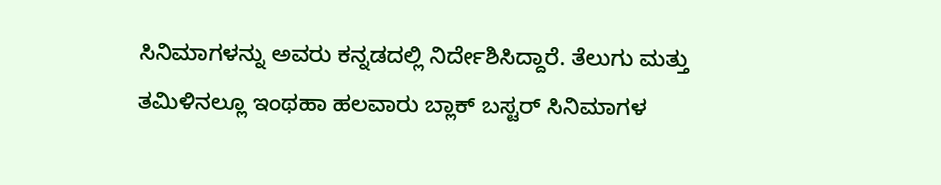ಸಿನಿಮಾಗಳನ್ನು ಅವರು ಕನ್ನಡದಲ್ಲಿ ನಿರ್ದೇಶಿಸಿದ್ದಾರೆ. ತೆಲುಗು ಮತ್ತು ತಮಿಳಿನಲ್ಲೂ ಇಂಥಹಾ ಹಲವಾರು ಬ್ಲಾಕ್ ಬಸ್ಟರ್ ಸಿನಿಮಾಗಳ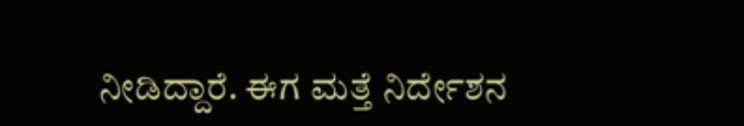ನೀಡಿದ್ದಾರೆ. ಈಗ ಮತ್ತೆ ನಿರ್ದೇಶನ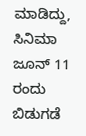ಮಾಡಿದ್ದು, ಸಿನಿಮಾ ಜೂನ್ 11 ರಂದು ಬಿಡುಗಡೆ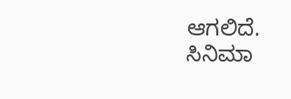ಆಗಲಿದೆ.
ಸಿನಿಮಾ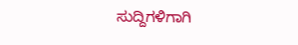ಸುದ್ದಿಗಳಿಗಾಗಿ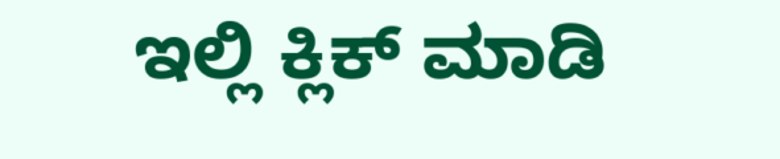ಇಲ್ಲಿ ಕ್ಲಿಕ್ ಮಾಡಿ